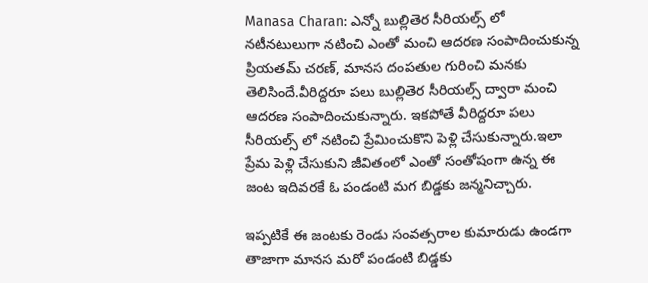Manasa Charan: ఎన్నో బుల్లితెర సీరియల్స్ లో నటీనటులుగా నటించి ఎంతో మంచి ఆదరణ సంపాదించుకున్న ప్రియతమ్ చరణ్, మానస దంపతుల గురించి మనకు తెలిసిందే.వీరిద్దరూ పలు బుల్లితెర సీరియల్స్ ద్వారా మంచి ఆదరణ సంపాదించుకున్నారు. ఇకపోతే వీరిద్దరూ పలు సీరియల్స్ లో నటించి ప్రేమించుకొని పెళ్లి చేసుకున్నారు.ఇలా ప్రేమ పెళ్లి చేసుకుని జీవితంలో ఎంతో సంతోషంగా ఉన్న ఈ జంట ఇదివరకే ఓ పండంటి మగ బిడ్డకు జన్మనిచ్చారు.

ఇప్పటికే ఈ జంటకు రెండు సంవత్సరాల కుమారుడు ఉండగా తాజాగా మానస మరో పండంటి బిడ్డకు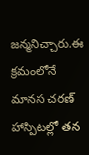జన్మనిచ్చారు.ఈ క్రమంలోనే మానస చరణ్ హాస్పిటల్లో తన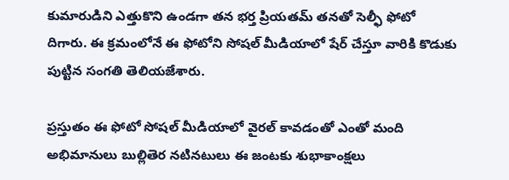కుమారుడిని ఎత్తుకొని ఉండగా తన భర్త ప్రియతమ్ తనతో సెల్ఫీ ఫోటో దిగారు. ఈ క్రమంలోనే ఈ ఫోటోని సోషల్ మీడియాలో షేర్ చేస్తూ వారికి కొడుకు పుట్టిన సంగతి తెలియజేశారు.

ప్రస్తుతం ఈ ఫోటో సోషల్ మీడియాలో వైరల్ కావడంతో ఎంతో మంది అభిమానులు బుల్లితెర నటినటులు ఈ జంటకు శుభాకాంక్షలు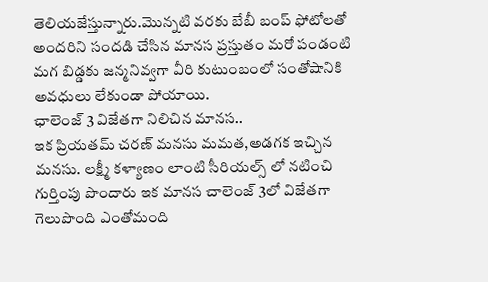తెలియజేస్తున్నారు.మొన్నటి వరకు బేబీ బంప్ ఫోటోలతో అందరిని సందడి చేసిన మానస ప్రస్తుతం మరో పండంటి మగ బిడ్డకు జన్మనివ్వగా వీరి కుటుంబంలో సంతోషానికి అవధులు లేకుండా పోయాయి.
ఛాలెంజ్ 3 విజేతగా నిలిచిన మానస..
ఇక ప్రియతమ్ చరణ్ మనసు మమత,అడగక ఇచ్చిన మనసు. లక్ష్మీ కళ్యాణం లాంటి సీరియల్స్ లో నటించి గుర్తింపు పొందారు ఇక మానస చాలెంజ్ 3లో విజేతగా గెలుపొంది ఎంతోమంది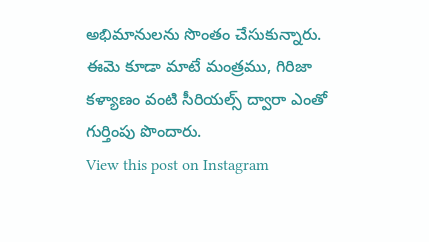అభిమానులను సొంతం చేసుకున్నారు. ఈమె కూడా మాటే మంత్రము, గిరిజా కళ్యాణం వంటి సీరియల్స్ ద్వారా ఎంతో గుర్తింపు పొందారు.
View this post on Instagram